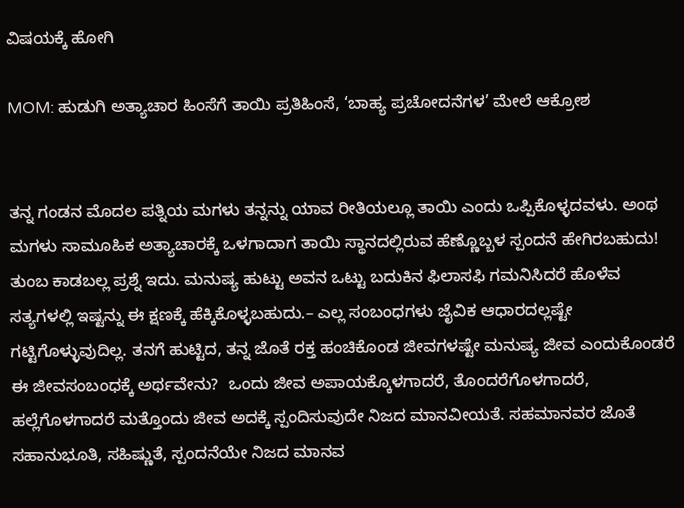ವಿಷಯಕ್ಕೆ ಹೋಗಿ

MOM: ಹುಡುಗಿ ಅತ್ಯಾಚಾರ ಹಿಂಸೆಗೆ ತಾಯಿ ಪ್ರತಿಹಿಂಸೆ, ‘ಬಾಹ್ಯ ಪ್ರಚೋದನೆಗಳ’ ಮೇಲೆ ಆಕ್ರೋಶ


ತನ್ನ ಗಂಡನ ಮೊದಲ ಪತ್ನಿಯ ಮಗಳು ತನ್ನನ್ನು ಯಾವ ರೀತಿಯಲ್ಲೂ ತಾಯಿ ಎಂದು ಒಪ್ಪಿಕೊಳ್ಳದವಳು. ಅಂಥ ಮಗಳು ಸಾಮೂಹಿಕ ಅತ್ಯಾಚಾರಕ್ಕೆ ಒಳಗಾದಾಗ ತಾಯಿ ಸ್ಥಾನದಲ್ಲಿರುವ ಹೆಣ್ಣೊಬ್ಬಳ ಸ್ಪಂದನೆ ಹೇಗಿರಬಹುದು!  ತುಂಬ ಕಾಡಬಲ್ಲ ಪ್ರಶ್ನೆ ಇದು. ಮನುಷ್ಯ ಹುಟ್ಟು ಅವನ ಒಟ್ಟು ಬದುಕಿನ ಫಿಲಾಸಫಿ ಗಮನಿಸಿದರೆ ಹೊಳೆವ ಸತ್ಯಗಳಲ್ಲಿ ಇಷ್ಟನ್ನು ಈ ಕ್ಷಣಕ್ಕೆ ಹೆಕ್ಕಿಕೊಳ್ಳಬಹುದು.– ಎಲ್ಲ ಸಂಬಂಧಗಳು ಜೈವಿಕ ಆಧಾರದಲ್ಲಷ್ಟೇ ಗಟ್ಟಿಗೊಳ್ಳುವುದಿಲ್ಲ. ತನಗೆ ಹುಟ್ಟಿದ, ತನ್ನ ಜೊತೆ ರಕ್ತ ಹಂಚಿಕೊಂಡ ಜೀವಗಳಷ್ಟೇ ಮನುಷ್ಯ ಜೀವ ಎಂದುಕೊಂಡರೆ ಈ ಜೀವಸಂಬಂಧಕ್ಕೆ ಅರ್ಥವೇನು?  ಒಂದು ಜೀವ ಅಪಾಯಕ್ಕೊಳಗಾದರೆ, ತೊಂದರೆಗೊಳಗಾದರೆ, ಹಲ್ಲೆಗೊಳಗಾದರೆ ಮತ್ತೊಂದು ಜೀವ ಅದಕ್ಕೆ ಸ್ಪಂದಿಸುವುದೇ ನಿಜದ ಮಾನವೀಯತೆ. ಸಹಮಾನವರ ಜೊತೆ ಸಹಾನುಭೂತಿ, ಸಹಿಷ್ಣುತೆ, ಸ್ಪಂದನೆಯೇ ನಿಜದ ಮಾನವ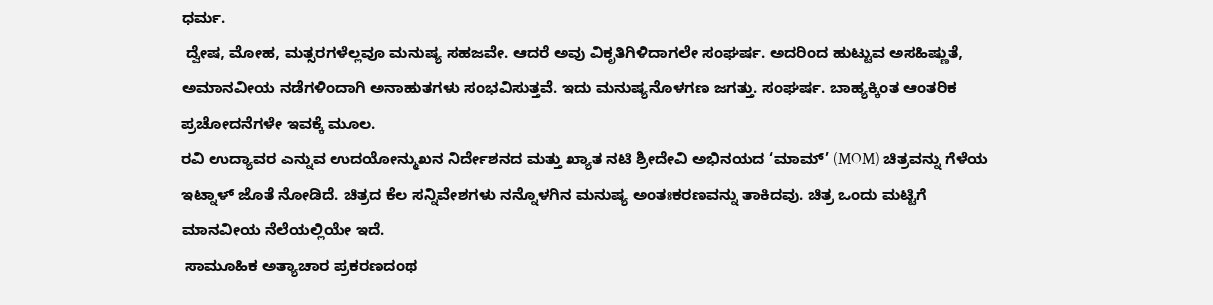ಧರ್ಮ.
 ದ್ವೇಷ, ಮೋಹ, ಮತ್ಸರಗಳೆಲ್ಲವೂ ಮನುಷ್ಯ ಸಹಜವೇ. ಆದರೆ ಅವು ವಿಕೃತಿಗಿಳಿದಾಗಲೇ ಸಂಘರ್ಷ. ಅದರಿಂದ ಹುಟ್ಟುವ ಅಸಹಿಷ್ಣುತೆ, ಅಮಾನವೀಯ ನಡೆಗಳಿಂದಾಗಿ ಅನಾಹುತಗಳು ಸಂಭವಿಸುತ್ತವೆ. ಇದು ಮನುಷ್ಯನೊಳಗಣ ಜಗತ್ತು. ಸಂಘರ್ಷ. ಬಾಹ್ಯಕ್ಕಿಂತ ಆಂತರಿಕ ಪ್ರಚೋದನೆಗಳೇ ಇವಕ್ಕೆ ಮೂಲ.
ರವಿ ಉದ್ಯಾವರ ಎನ್ನುವ ಉದಯೋನ್ಮುಖನ ನಿರ್ದೇಶನದ ಮತ್ತು ಖ್ಯಾತ ನಟಿ ಶ್ರೀದೇವಿ ಅಭಿನಯದ ‘ಮಾಮ್‌’ (MOM) ಚಿತ್ರವನ್ನು ಗೆಳೆಯ ಇಟ್ನಾಳ್‌ ಜೊತೆ ನೋಡಿದೆ. ಚಿತ್ರದ ಕೆಲ ಸನ್ನಿವೇಶಗಳು ನನ್ನೊಳಗಿನ ಮನುಷ್ಯ ಅಂತಃಕರಣವನ್ನು ತಾಕಿದವು. ಚಿತ್ರ ಒಂದು ಮಟ್ಟಿಗೆ ಮಾನವೀಯ ನೆಲೆಯಲ್ಲಿಯೇ ಇದೆ.
 ಸಾಮೂಹಿಕ ಅತ್ಯಾಚಾರ ಪ್ರಕರಣದಂಥ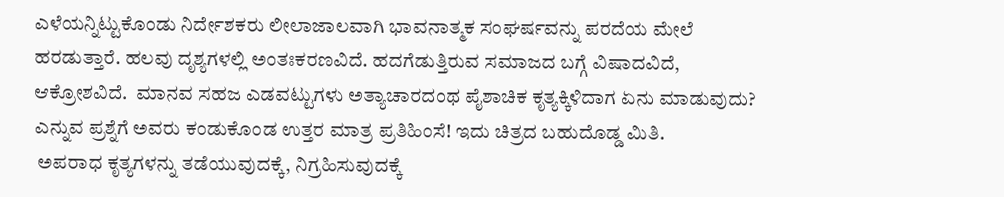ಎಳೆಯನ್ನಿಟ್ಟುಕೊಂಡು ನಿರ್ದೇಶಕರು ಲೀಲಾಜಾಲವಾಗಿ ಭಾವನಾತ್ಮಕ ಸಂಘರ್ಷವನ್ನು ಪರದೆಯ ಮೇಲೆ ಹರಡುತ್ತಾರೆ. ಹಲವು ದೃಶ್ಯಗಳಲ್ಲಿ ಅಂತಃಕರಣವಿದೆ. ಹದಗೆಡುತ್ತಿರುವ ಸಮಾಜದ ಬಗ್ಗೆ ವಿಷಾದವಿದೆ, ಆಕ್ರೋಶವಿದೆ.  ಮಾನವ ಸಹಜ ಎಡವಟ್ಟುಗಳು ಅತ್ಯಾಚಾರದಂಥ ಪೈಶಾಚಿಕ ಕೃತ್ಯಕ್ಕಿಳಿದಾಗ ಏನು ಮಾಡುವುದು? ಎನ್ನುವ ಪ್ರಶ್ನೆಗೆ ಅವರು ಕಂಡುಕೊಂಡ ಉತ್ತರ ಮಾತ್ರ ಪ್ರತಿಹಿಂಸೆ! ಇದು ಚಿತ್ರದ ಬಹುದೊಡ್ಡ ಮಿತಿ.
 ಅಪರಾಧ ಕೃತ್ಯಗಳನ್ನು ತಡೆಯುವುದಕ್ಕೆ, ನಿಗ್ರಹಿಸುವುದಕ್ಕೆ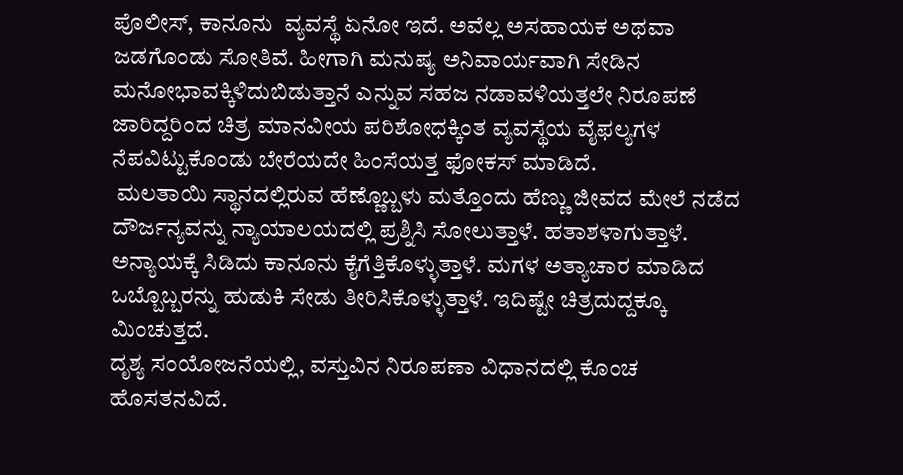ಪೊಲೀಸ್‌, ಕಾನೂನು  ವ್ಯವಸ್ಥೆ ಏನೋ ಇದೆ. ಅವೆಲ್ಲ ಅಸಹಾಯಕ ಅಥವಾ ಜಡಗೊಂಡು ಸೋತಿವೆ. ಹೀಗಾಗಿ ಮನುಷ್ಯ ಅನಿವಾರ್ಯವಾಗಿ ಸೇಡಿನ ಮನೋಭಾವಕ್ಕಿಳಿದುಬಿಡುತ್ತಾನೆ ಎನ್ನುವ ಸಹಜ ನಡಾವಳಿಯತ್ತಲೇ ನಿರೂಪಣೆ ಜಾರಿದ್ದರಿಂದ ಚಿತ್ರ ಮಾನವೀಯ ಪರಿಶೋಧಕ್ಕಿಂತ ವ್ಯವಸ್ಥೆಯ ವೈಫಲ್ಯಗಳ ನೆಪವಿಟ್ಟುಕೊಂಡು ಬೇರೆಯದೇ ಹಿಂಸೆಯತ್ತ ಫೋಕಸ್‌ ಮಾಡಿದೆ.
 ಮಲತಾಯಿ ಸ್ಥಾನದಲ್ಲಿರುವ ಹೆಣ್ಣೊಬ್ಬಳು ಮತ್ತೊಂದು ಹೆಣ್ಣು ಜೀವದ ಮೇಲೆ ನಡೆದ ದೌರ್ಜನ್ಯವನ್ನು ನ್ಯಾಯಾಲಯದಲ್ಲಿ ಪ್ರಶ್ನಿಸಿ ಸೋಲುತ್ತಾಳೆ. ಹತಾಶಳಾಗುತ್ತಾಳೆ. ಅನ್ಯಾಯಕ್ಕೆ ಸಿಡಿದು ಕಾನೂನು ಕೈಗೆತ್ತಿಕೊಳ್ಳುತ್ತಾಳೆ. ಮಗಳ ಅತ್ಯಾಚಾರ ಮಾಡಿದ ಒಬ್ಬೊಬ್ಬರನ್ನು ಹುಡುಕಿ ಸೇಡು ತೀರಿಸಿಕೊಳ್ಳುತ್ತಾಳೆ. ಇದಿಷ್ಟೇ ಚಿತ್ರದುದ್ದಕ್ಕೂ ಮಿಂಚುತ್ತದೆ.
ದೃಶ್ಯ ಸಂಯೋಜನೆಯಲ್ಲಿ, ವಸ್ತುವಿನ ನಿರೂಪಣಾ ವಿಧಾನದಲ್ಲಿ ಕೊಂಚ ಹೊಸತನವಿದೆ.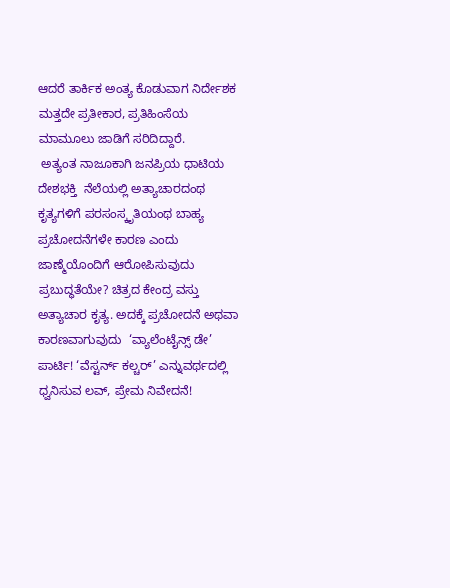ಆದರೆ ತಾರ್ಕಿಕ ಅಂತ್ಯ ಕೊಡುವಾಗ ನಿರ್ದೇಶಕ ಮತ್ತದೇ ಪ್ರತೀಕಾರ, ಪ್ರತಿಹಿಂಸೆಯ ಮಾಮೂಲು ಜಾಡಿಗೆ ಸರಿದಿದ್ದಾರೆ.
 ಅತ್ಯಂತ ನಾಜೂಕಾಗಿ ಜನಪ್ರಿಯ ಧಾಟಿಯ ದೇಶಭಕ್ತಿ  ನೆಲೆಯಲ್ಲಿ ಅತ್ಯಾಚಾರದಂಥ ಕೃತ್ಯಗಳಿಗೆ ಪರಸಂಸ್ಕೃತಿಯಂಥ ಬಾಹ್ಯ ಪ್ರಚೋದನೆಗಳೇ ಕಾರಣ ಎಂದು ಜಾಣ್ಮೆಯೊಂದಿಗೆ ಆರೋಪಿಸುವುದು ಪ್ರಬುದ್ಧತೆಯೇ? ಚಿತ್ರದ ಕೇಂದ್ರ ವಸ್ತು ಅತ್ಯಾಚಾರ ಕೃತ್ಯ. ಅದಕ್ಕೆ ಪ್ರಚೋದನೆ ಅಥವಾ ಕಾರಣವಾಗುವುದು  ‘ವ್ಯಾಲೆಂಟೈನ್ಸ್‌ ಡೇ’ ಪಾರ್ಟಿ! ‘ವೆಸ್ಟರ್ನ್‌ ಕಲ್ಚರ್‌’ ಎನ್ನುವರ್ಥದಲ್ಲಿ ಧ್ವನಿಸುವ ಲವ್‌, ಪ್ರೇಮ ನಿವೇದನೆ!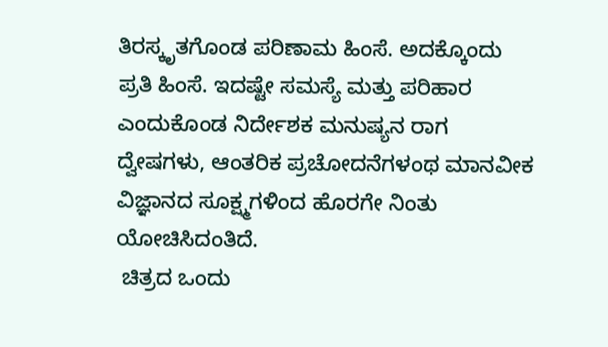ತಿರಸ್ಕೃತಗೊಂಡ ಪರಿಣಾಮ ಹಿಂಸೆ. ಅದಕ್ಕೊಂದು ಪ್ರತಿ ಹಿಂಸೆ. ಇದಷ್ಟೇ ಸಮಸ್ಯೆ ಮತ್ತು ಪರಿಹಾರ ಎಂದುಕೊಂಡ ನಿರ್ದೇಶಕ ಮನುಷ್ಯನ ರಾಗ ದ್ವೇಷಗಳು, ಆಂತರಿಕ ಪ್ರಚೋದನೆಗಳಂಥ ಮಾನವೀಕ ವಿಜ್ಞಾನದ ಸೂಕ್ಷ್ಮಗಳಿಂದ ಹೊರಗೇ ನಿಂತು ಯೋಚಿಸಿದಂತಿದೆ.
 ಚಿತ್ರದ ಒಂದು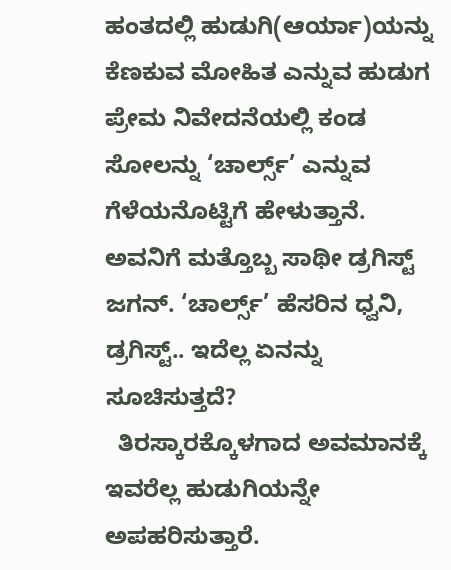ಹಂತದಲ್ಲಿ ಹುಡುಗಿ(ಆರ್ಯಾ)ಯನ್ನು ಕೆಣಕುವ ಮೋಹಿತ ಎನ್ನುವ ಹುಡುಗ ಪ್ರೇಮ ನಿವೇದನೆಯಲ್ಲಿ ಕಂಡ ಸೋಲನ್ನು ‘ಚಾರ್ಲ್ಸ್‌’ ಎನ್ನುವ ಗೆಳೆಯನೊಟ್ಟಿಗೆ ಹೇಳುತ್ತಾನೆ. ಅವನಿಗೆ ಮತ್ತೊಬ್ಬ ಸಾಥೀ ಡ್ರಗಿಸ್ಟ್‌ ಜಗನ್‌. ‘ಚಾರ್ಲ್ಸ್‌’ ಹೆಸರಿನ ಧ್ವನಿ, ಡ್ರಗಿಸ್ಟ್‌.. ಇದೆಲ್ಲ ಏನನ್ನು ಸೂಚಿಸುತ್ತದೆ?
  ತಿರಸ್ಕಾರಕ್ಕೊಳಗಾದ ಅವಮಾನಕ್ಕೆ ಇವರೆಲ್ಲ ಹುಡುಗಿಯನ್ನೇ ಅಪಹರಿಸುತ್ತಾರೆ.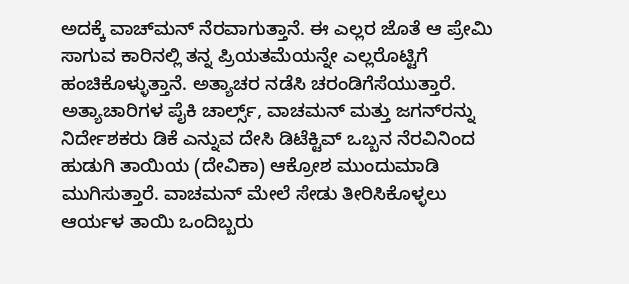ಅದಕ್ಕೆ ವಾಚ್‌ಮನ್‌ ನೆರವಾಗುತ್ತಾನೆ. ಈ ಎಲ್ಲರ ಜೊತೆ ಆ ಪ್ರೇಮಿ ಸಾಗುವ ಕಾರಿನಲ್ಲಿ ತನ್ನ ಪ್ರಿಯತಮೆಯನ್ನೇ ಎಲ್ಲರೊಟ್ಟಿಗೆ ಹಂಚಿಕೊಳ್ಳುತ್ತಾನೆ. ಅತ್ಯಾಚರ ನಡೆಸಿ ಚರಂಡಿಗೆಸೆಯುತ್ತಾರೆ. ಅತ್ಯಾಚಾರಿಗಳ ಪೈಕಿ ಚಾರ್ಲ್ಸ್‌, ವಾಚಮನ್‌ ಮತ್ತು ಜಗನ್‌ರನ್ನು ನಿರ್ದೇಶಕರು ಡಿಕೆ ಎನ್ನುವ ದೇಸಿ ಡಿಟೆಕ್ಟಿವ್‌ ಒಬ್ಬನ ನೆರವಿನಿಂದ ಹುಡುಗಿ ತಾಯಿಯ (ದೇವಿಕಾ) ಆಕ್ರೋಶ ಮುಂದುಮಾಡಿ ಮುಗಿಸುತ್ತಾರೆ. ವಾಚಮನ್‌ ಮೇಲೆ ಸೇಡು ತೀರಿಸಿಕೊಳ್ಳಲು ಆರ್ಯಳ ತಾಯಿ ಒಂದಿಬ್ಬರು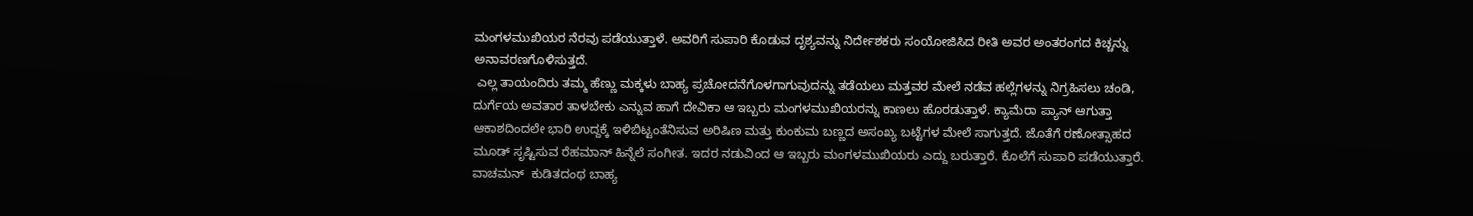ಮಂಗಳಮುಖಿಯರ ನೆರವು ಪಡೆಯುತ್ತಾಳೆ. ಅವರಿಗೆ ಸುಪಾರಿ ಕೊಡುವ ದೃಶ್ಯವನ್ನು ನಿರ್ದೇಶಕರು ಸಂಯೋಜಿಸಿದ ರೀತಿ ಅವರ ಅಂತರಂಗದ ಕಿಚ್ಚನ್ನು ಅನಾವರಣಗೊಳಿಸುತ್ತದೆ.
 ಎಲ್ಲ ತಾಯಂದಿರು ತಮ್ಮ ಹೆಣ್ಣು ಮಕ್ಕಳು ಬಾಹ್ಯ ಪ್ರಚೋದನೆಗೊಳಗಾಗುವುದನ್ನು ತಡೆಯಲು ಮತ್ತವರ ಮೇಲೆ ನಡೆವ ಹಲ್ಲೆಗಳನ್ನು ನಿಗ್ರಹಿಸಲು ಚಂಡಿ, ದುರ್ಗೆಯ ಅವತಾರ ತಾಳಬೇಕು ಎನ್ನುವ ಹಾಗೆ ದೇವಿಕಾ ಆ ಇಬ್ಬರು ಮಂಗಳಮುಖಿಯರನ್ನು ಕಾಣಲು ಹೊರಡುತ್ತಾಳೆ. ಕ್ಯಾಮೆರಾ ಪ್ಯಾನ್‌ ಆಗುತ್ತಾ ಆಕಾಶದಿಂದಲೇ ಭಾರಿ ಉದ್ದಕ್ಕೆ ಇಳಿಬಿಟ್ಟಂತೆನಿಸುವ ಅರಿಷಿಣ ಮತ್ತು ಕುಂಕುಮ ಬಣ್ಣದ ಅಸಂಖ್ಯ ಬಟ್ಟೆಗಳ ಮೇಲೆ ಸಾಗುತ್ತದೆ. ಜೊತೆಗೆ ರಣೋತ್ಸಾಹದ ಮೂಡ್‌ ಸೃಷ್ಟಿಸುವ ರೆಹಮಾನ್‌ ಹಿನ್ನೆಲೆ ಸಂಗೀತ. ಇದರ ನಡುವಿಂದ ಆ ಇಬ್ಬರು ಮಂಗಳಮುಖಿಯರು ಎದ್ದು ಬರುತ್ತಾರೆ. ಕೊಲೆಗೆ ಸುಪಾರಿ ಪಡೆಯುತ್ತಾರೆ. ವಾಚಮನ್‌  ಕುಡಿತದಂಥ ಬಾಹ್ಯ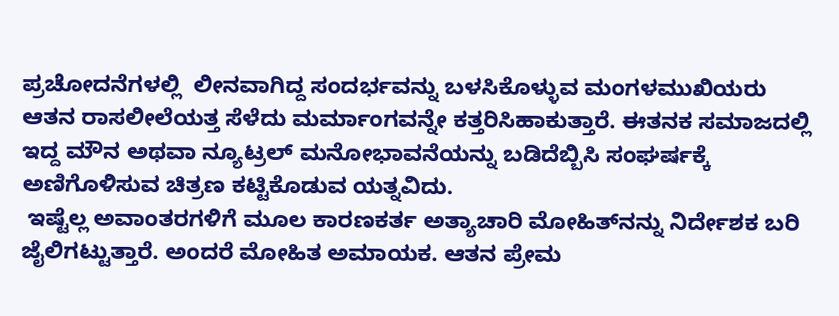ಪ್ರಚೋದನೆಗಳಲ್ಲಿ  ಲೀನವಾಗಿದ್ದ ಸಂದರ್ಭವನ್ನು ಬಳಸಿಕೊಳ್ಳುವ ಮಂಗಳಮುಖಿಯರು ಆತನ ರಾಸಲೀಲೆಯತ್ತ ಸೆಳೆದು ಮರ್ಮಾಂಗವನ್ನೇ ಕತ್ತರಿಸಿಹಾಕುತ್ತಾರೆ. ಈತನಕ ಸಮಾಜದಲ್ಲಿ ಇದ್ದ ಮೌನ ಅಥವಾ ನ್ಯೂಟ್ರಲ್‌ ಮನೋಭಾವನೆಯನ್ನು ಬಡಿದೆಬ್ಬಿಸಿ ಸಂಘರ್ಷಕ್ಕೆ ಅಣಿಗೊಳಿಸುವ ಚಿತ್ರಣ ಕಟ್ಟಿಕೊಡುವ ಯತ್ನವಿದು.
 ಇಷ್ಟೆಲ್ಲ ಅವಾಂತರಗಳಿಗೆ ಮೂಲ ಕಾರಣಕರ್ತ ಅತ್ಯಾಚಾರಿ ಮೋಹಿತ್‌ನನ್ನು ನಿರ್ದೇಶಕ ಬರಿ ಜೈಲಿಗಟ್ಟುತ್ತಾರೆ. ಅಂದರೆ ಮೋಹಿತ ಅಮಾಯಕ. ಆತನ ಪ್ರೇಮ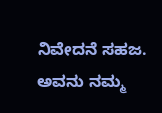ನಿವೇದನೆ ಸಹಜ. ಅವನು ನಮ್ಮ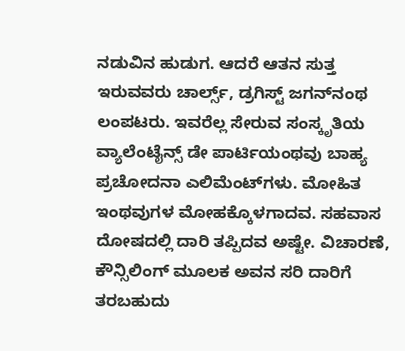ನಡುವಿನ ಹುಡುಗ. ಆದರೆ ಆತನ ಸುತ್ತ ಇರುವವರು ಚಾರ್ಲ್ಸ್‌, ಡ್ರಗಿಸ್ಟ್‌ ಜಗನ್‌ನಂಥ ಲಂಪಟರು. ಇವರೆಲ್ಲ ಸೇರುವ ಸಂಸ್ಕೃತಿಯ ವ್ಯಾಲೆಂಟೈನ್ಸ್‌ ಡೇ ಪಾರ್ಟಿಯಂಥವು ಬಾಹ್ಯ ಪ್ರಚೋದನಾ ಎಲಿಮೆಂಟ್‌ಗಳು. ಮೋಹಿತ ಇಂಥವುಗಳ ಮೋಹಕ್ಕೊಳಗಾದವ. ಸಹವಾಸ ದೋಷದಲ್ಲಿ ದಾರಿ ತಪ್ಪಿದವ ಅಷ್ಟೇ. ವಿಚಾರಣೆ, ಕೌನ್ಸಿಲಿಂಗ್‌ ಮೂಲಕ ಅವನ ಸರಿ ದಾರಿಗೆ ತರಬಹುದು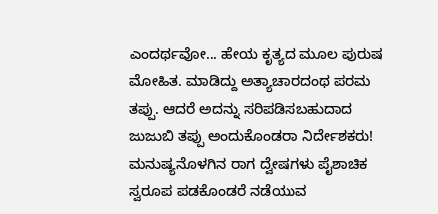ಎಂದರ್ಥವೋ... ಹೇಯ ಕೃತ್ಯದ ಮೂಲ ಪುರುಷ ಮೋಹಿತ. ಮಾಡಿದ್ದು ಅತ್ಯಾಚಾರದಂಥ ಪರಮ ತಪ್ಪು. ಆದರೆ ಅದನ್ನು ಸರಿಪಡಿಸಬಹುದಾದ ಜುಜುಬಿ ತಪ್ಪು ಅಂದುಕೊಂಡರಾ ನಿರ್ದೇಶಕರು!
ಮನುಷ್ಯನೊಳಗಿನ ರಾಗ ದ್ವೇಷಗಳು ಪೈಶಾಚಿಕ ಸ್ವರೂಪ ಪಡಕೊಂಡರೆ ನಡೆಯುವ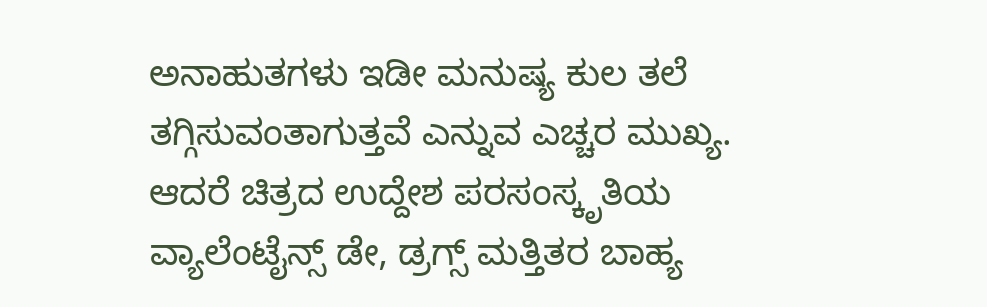ಅನಾಹುತಗಳು ಇಡೀ ಮನುಷ್ಯ ಕುಲ ತಲೆ ತಗ್ಗಿಸುವಂತಾಗುತ್ತವೆ ಎನ್ನುವ ಎಚ್ಚರ ಮುಖ್ಯ. ಆದರೆ ಚಿತ್ರದ ಉದ್ದೇಶ ಪರಸಂಸ್ಕೃತಿಯ ವ್ಯಾಲೆಂಟೈನ್ಸ್‌ ಡೇ, ಡ್ರಗ್ಸ್‌ ಮತ್ತಿತರ ಬಾಹ್ಯ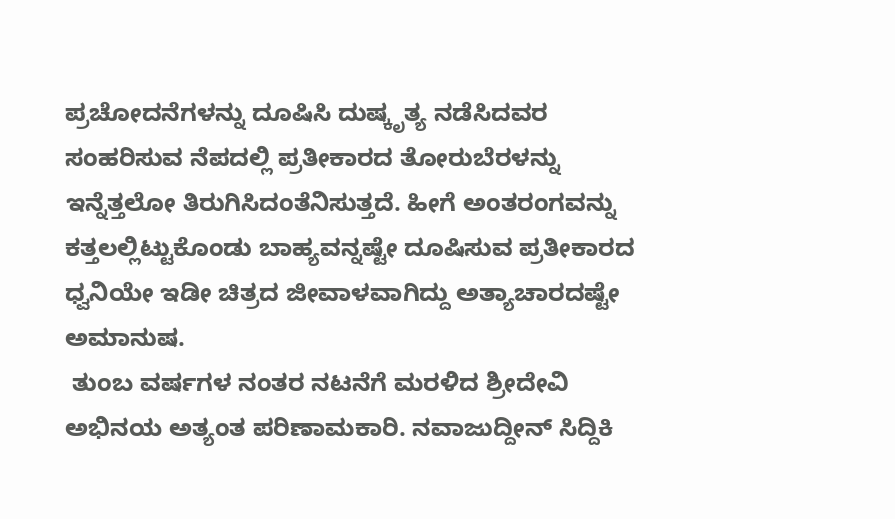ಪ್ರಚೋದನೆಗಳನ್ನು ದೂಷಿಸಿ ದುಷ್ಕೃತ್ಯ ನಡೆಸಿದವರ ಸಂಹರಿಸುವ ನೆಪದಲ್ಲಿ ಪ್ರತೀಕಾರದ ತೋರುಬೆರಳನ್ನು ಇನ್ನೆತ್ತಲೋ ತಿರುಗಿಸಿದಂತೆನಿಸುತ್ತದೆ. ಹೀಗೆ ಅಂತರಂಗವನ್ನು ಕತ್ತಲಲ್ಲಿಟ್ಟುಕೊಂಡು ಬಾಹ್ಯವನ್ನಷ್ಟೇ ದೂಷಿಸುವ ಪ್ರತೀಕಾರದ ಧ್ವನಿಯೇ ಇಡೀ ಚಿತ್ರದ ಜೀವಾಳವಾಗಿದ್ದು ಅತ್ಯಾಚಾರದಷ್ಟೇ ಅಮಾನುಷ.
 ತುಂಬ ವರ್ಷಗಳ ನಂತರ ನಟನೆಗೆ ಮರಳಿದ ಶ್ರೀದೇವಿ ಅಭಿನಯ ಅತ್ಯಂತ ಪರಿಣಾಮಕಾರಿ. ನವಾಜುದ್ದೀನ್‌ ಸಿದ್ದಿಕಿ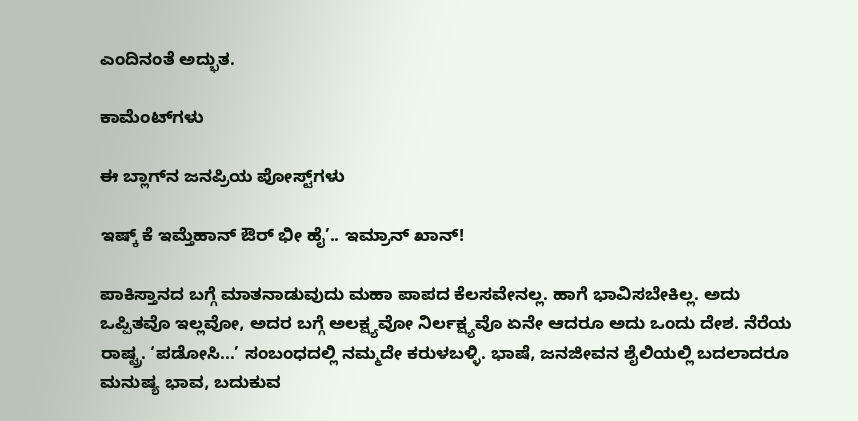ಎಂದಿನಂತೆ ಅದ್ಭುತ.

ಕಾಮೆಂಟ್‌ಗಳು

ಈ ಬ್ಲಾಗ್‌ನ ಜನಪ್ರಿಯ ಪೋಸ್ಟ್‌ಗಳು

ಇಷ್ಕ್‌ ಕೆ ಇಮ್ತೆಹಾನ್‌ ಔರ್‌ ಭೀ ಹೈ’.. ಇಮ್ರಾನ್‌ ಖಾನ್‌!

ಪಾಕಿಸ್ತಾನದ ಬಗ್ಗೆ ಮಾತನಾಡುವುದು ಮಹಾ ಪಾಪದ ಕೆಲಸವೇನಲ್ಲ. ಹಾಗೆ ಭಾವಿಸಬೇಕಿಲ್ಲ. ಅದು ಒಪ್ಪಿತವೊ ಇಲ್ಲವೋ, ಅದರ ಬಗ್ಗೆ ಅಲಕ್ಷ್ಯವೋ ನಿರ್ಲಕ್ಷ್ಯವೊ ಏನೇ ಆದರೂ ಅದು ಒಂದು ದೇಶ. ನೆರೆಯ ರಾಷ್ಟ್ರ. ‘ಪಡೋಸಿ...’ ಸಂಬಂಧದಲ್ಲಿ ನಮ್ಮದೇ ಕರುಳಬಳ್ಳಿ. ಭಾಷೆ, ಜನಜೀವನ ಶೈಲಿಯಲ್ಲಿ ಬದಲಾದರೂ ಮನುಷ್ಯ ಭಾವ, ಬದುಕುವ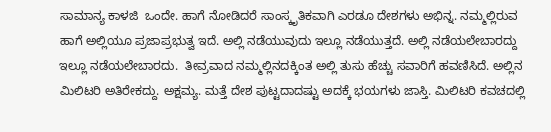ಸಾಮಾನ್ಯ ಕಾಳಜಿ  ಒಂದೇ. ಹಾಗೆ ನೋಡಿದರೆ ಸಾಂಸ್ಕೃತಿಕವಾಗಿ ಎರಡೂ ದೇಶಗಳು ಅಭಿನ್ನ. ನಮ್ಮಲ್ಲಿರುವ ಹಾಗೆ ಅಲ್ಲಿಯೂ ಪ್ರಜಾಪ್ರಭುತ್ವ ಇದೆ. ಅಲ್ಲಿ ನಡೆಯುವುದು ಇಲ್ಲೂ ನಡೆಯುತ್ತದೆ. ಅಲ್ಲಿ ನಡೆಯಲೇಬಾರದ್ದು ಇಲ್ಲೂ ನಡೆಯಲೇಬಾರದು.  ತೀವ್ರವಾದ ನಮ್ಮಲ್ಲಿನದಕ್ಕಿಂತ ಅಲ್ಲಿ ತುಸು ಹೆಚ್ಚು ಸವಾರಿಗೆ ಹವಣಿಸಿದೆ. ಅಲ್ಲಿನ ಮಿಲಿಟರಿ ಅತಿರೇಕದ್ದು. ಅಕ್ಷಮ್ಯ. ಮತ್ತೆ ದೇಶ ಪುಟ್ಟದಾದಷ್ಟು ಅದಕ್ಕೆ ಭಯಗಳು ಜಾಸ್ತಿ. ಮಿಲಿಟರಿ ಕವಚದಲ್ಲಿ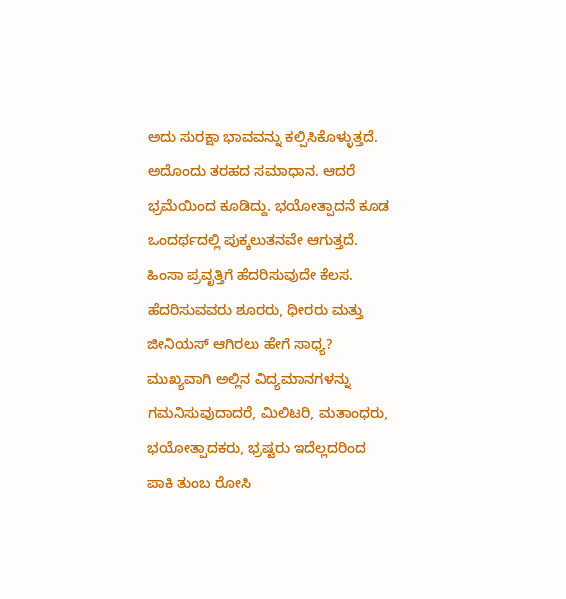ಅದು ಸುರಕ್ಷಾ ಭಾವವನ್ನು ಕಲ್ಪಿಸಿಕೊಳ್ಳುತ್ತದೆ. ಅದೊಂದು ತರಹದ ಸಮಾಧಾನ. ಆದರೆ ಭ್ರಮೆಯಿಂದ ಕೂಡಿದ್ದು. ಭಯೋತ್ಪಾದನೆ ಕೂಡ ಒಂದರ್ಥದಲ್ಲಿ ಪುಕ್ಕಲುತನವೇ ಆಗುತ್ತದೆ. ಹಿಂಸಾ ಪ್ರವೃತ್ತಿಗೆ ಹೆದರಿಸುವುದೇ ಕೆಲಸ. ಹೆದರಿಸುವವರು ಶೂರರು, ಧೀರರು ಮತ್ತು ಜೀನಿಯಸ್‌ ಆಗಿರಲು ಹೇಗೆ ಸಾಧ್ಯ? ಮುಖ್ಯವಾಗಿ ಅಲ್ಲಿನ ವಿದ್ಯಮಾನಗಳನ್ನು ಗಮನಿಸುವುದಾದರೆ, ಮಿಲಿಟರಿ, ಮತಾಂಧರು, ಭಯೋತ್ಪಾದಕರು, ಭ್ರಷ್ಟರು ಇದೆಲ್ಲದರಿಂದ ಪಾಕಿ ತುಂಬ ರೋಸಿ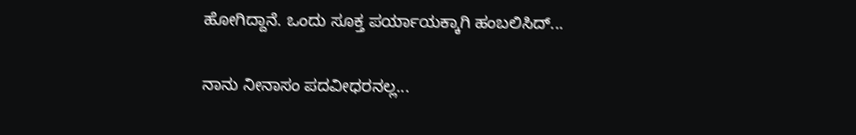ಹೋಗಿದ್ದಾನೆ. ಒಂದು ಸೂಕ್ತ ಪರ್ಯಾಯಕ್ಕಾಗಿ ಹಂಬಲಿಸಿದ್...

ನಾನು ನೀನಾಸಂ ಪದವೀಧರನಲ್ಲ...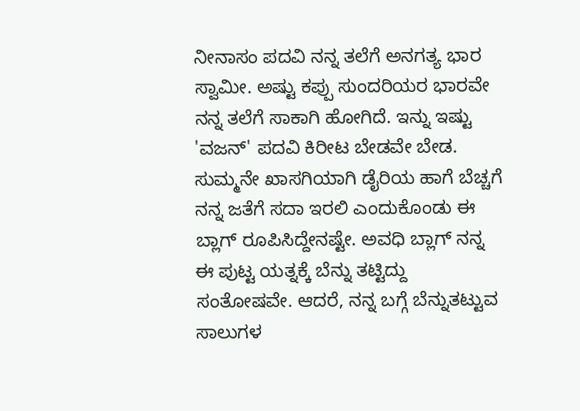ನೀನಾಸಂ ಪದವಿ ನನ್ನ ತಲೆಗೆ ಅನಗತ್ಯ ಭಾರ ಸ್ವಾಮೀ. ಅಷ್ಟು ಕಪ್ಪು ಸುಂದರಿಯರ ಭಾರವೇ ನನ್ನ ತಲೆಗೆ ಸಾಕಾಗಿ ಹೋಗಿದೆ. ಇನ್ನು ಇಷ್ಟು 'ವಜನ್' ಪದವಿ ಕಿರೀಟ ಬೇಡವೇ ಬೇಡ. ಸುಮ್ಮನೇ ಖಾಸಗಿಯಾಗಿ ಡೈರಿಯ ಹಾಗೆ ಬೆಚ್ಚಗೆ ನನ್ನ ಜತೆಗೆ ಸದಾ ಇರಲಿ ಎಂದುಕೊಂಡು ಈ ಬ್ಲಾಗ್ ರೂಪಿಸಿದ್ದೇನಷ್ಟೇ. ಅವಧಿ ಬ್ಲಾಗ್ ನನ್ನ ಈ ಪುಟ್ಟ ಯತ್ನಕ್ಕೆ ಬೆನ್ನು ತಟ್ಟಿದ್ದು ಸಂತೋಷವೇ. ಆದರೆ, ನನ್ನ ಬಗ್ಗೆ ಬೆನ್ನುತಟ್ಟುವ ಸಾಲುಗಳ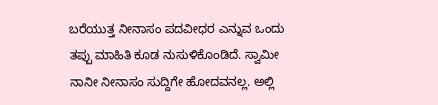ಬರೆಯುತ್ತ ನೀನಾಸಂ ಪದವೀಧರ ಎನ್ನುವ ಒಂದು ತಪ್ಪು ಮಾಹಿತಿ ಕೂಡ ನುಸುಳಿಕೊಂಡಿದೆ. ಸ್ವಾಮೀ ನಾನೀ ನೀನಾಸಂ ಸುದ್ದಿಗೇ ಹೋದವನಲ್ಲ. ಅಲ್ಲಿ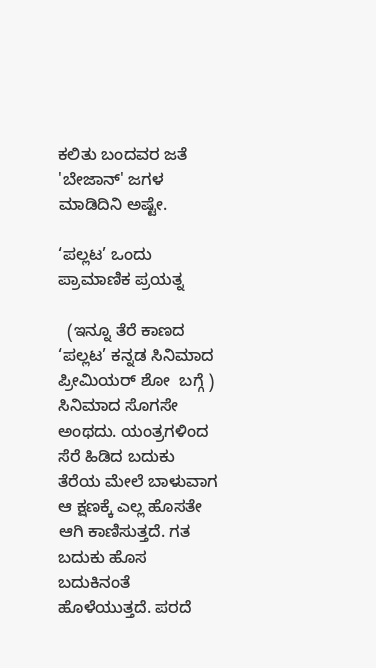ಕಲಿತು ಬಂದವರ ಜತೆ 'ಬೇಜಾನ್' ಜಗಳ ಮಾಡಿದಿನಿ ಅಷ್ಟೇ.

‘ಪಲ್ಲಟ’ ಒಂದು ಪ್ರಾಮಾಣಿಕ ಪ್ರಯತ್ನ

  (ಇನ್ನೂ ತೆರೆ ಕಾಣದ ‘ಪಲ್ಲಟ’ ಕನ್ನಡ ಸಿನಿಮಾದ ಪ್ರೀಮಿಯರ್‌ ಶೋ  ಬಗ್ಗೆ ) ಸಿನಿಮಾದ ಸೊಗಸೇ ಅಂಥದು. ಯಂತ್ರಗಳಿಂದ ಸೆರೆ ಹಿಡಿದ ಬದುಕು ತೆರೆಯ ಮೇಲೆ ಬಾಳುವಾಗ ಆ ಕ್ಷಣಕ್ಕೆ ಎಲ್ಲ ಹೊಸತೇ ಆಗಿ ಕಾಣಿಸುತ್ತದೆ. ಗತ ಬದುಕು ಹೊಸ ಬದುಕಿನಂತೆ ಹೊಳೆಯುತ್ತದೆ. ಪರದೆ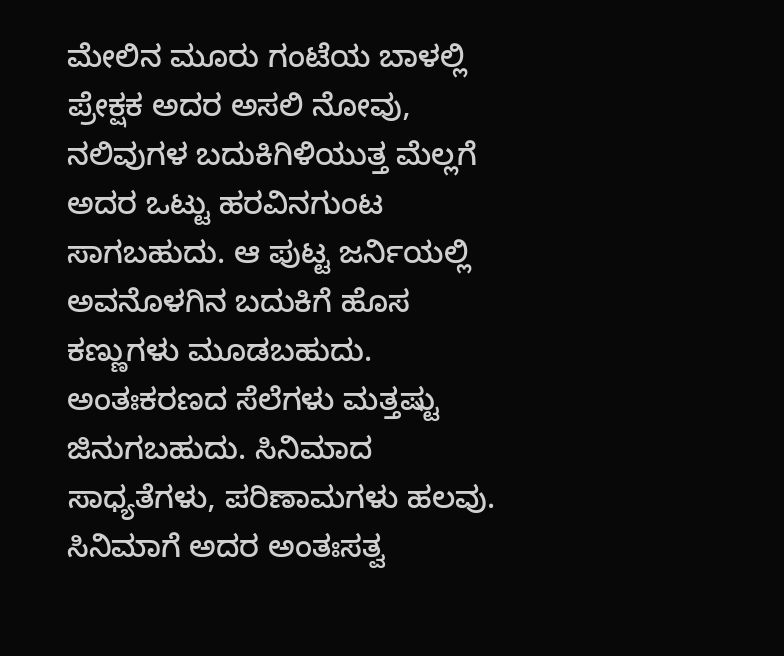ಮೇಲಿನ ಮೂರು ಗಂಟೆಯ ಬಾಳಲ್ಲಿ ಪ್ರೇಕ್ಷಕ ಅದರ ಅಸಲಿ ನೋವು, ನಲಿವುಗಳ ಬದುಕಿಗಿಳಿಯುತ್ತ ಮೆಲ್ಲಗೆ ಅದರ ಒಟ್ಟು ಹರವಿನಗುಂಟ ಸಾಗಬಹುದು. ಆ ಪುಟ್ಟ ಜರ್ನಿಯಲ್ಲಿ  ಅವನೊಳಗಿನ ಬದುಕಿಗೆ ಹೊಸ ಕಣ್ಣುಗಳು ಮೂಡಬಹುದು. ಅಂತಃಕರಣದ ಸೆಲೆಗಳು ಮತ್ತಷ್ಟು ಜಿನುಗಬಹುದು. ಸಿನಿಮಾದ ಸಾಧ್ಯತೆಗಳು, ಪರಿಣಾಮಗಳು ಹಲವು. ಸಿನಿಮಾಗೆ ಅದರ ಅಂತಃಸತ್ವ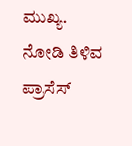ಮುಖ್ಯ. ನೋಡಿ ತಿಳಿವ ಪ್ರಾಸೆಸ್‌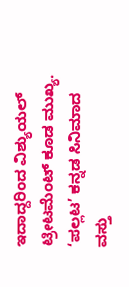ಇದಾದ್ದರಿಂದ ವಿಶ್ಯುಯಲ್‌ ಟ್ರೀಟಮೆಂಟ್‌ ಕೂಡ ಮುಖ್ಯ.  ‘ಪಲ್ಲಟ’ ಕನ್ನಡ ಸಿನಿಮಾದ ವಸ್ತು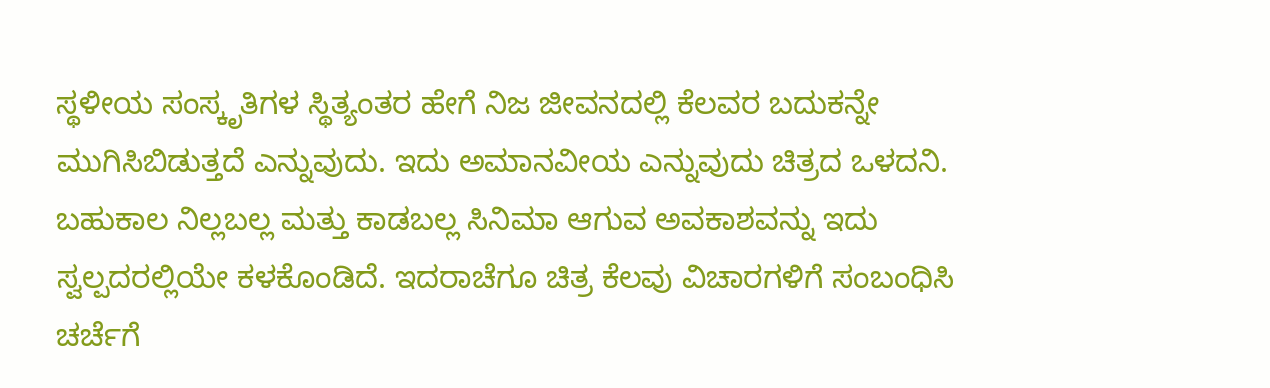ಸ್ಥಳೀಯ ಸಂಸ್ಕೃತಿಗಳ ಸ್ಥಿತ್ಯಂತರ ಹೇಗೆ ನಿಜ ಜೀವನದಲ್ಲಿ ಕೆಲವರ ಬದುಕನ್ನೇ ಮುಗಿಸಿಬಿಡುತ್ತದೆ ಎನ್ನುವುದು. ಇದು ಅಮಾನವೀಯ ಎನ್ನುವುದು ಚಿತ್ರದ ಒಳದನಿ. ಬಹುಕಾಲ ನಿಲ್ಲಬಲ್ಲ ಮತ್ತು ಕಾಡಬಲ್ಲ ಸಿನಿಮಾ ಆಗುವ ಅವಕಾಶವನ್ನು ಇದು ಸ್ವಲ್ಪದರಲ್ಲಿಯೇ ಕಳಕೊಂಡಿದೆ. ಇದರಾಚೆಗೂ ಚಿತ್ರ ಕೆಲವು ವಿಚಾರಗಳಿಗೆ ಸಂಬಂಧಿಸಿ ಚರ್ಚೆಗೆ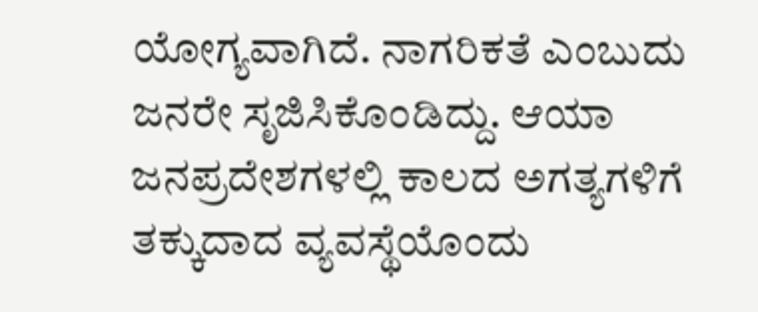ಯೋಗ್ಯವಾಗಿದೆ. ನಾಗರಿಕತೆ ಎಂಬುದು ಜನರೇ ಸೃಜಿಸಿಕೊಂಡಿದ್ದು. ಆಯಾ ಜನಪ್ರದೇಶಗಳಲ್ಲಿ ಕಾಲದ ಅಗತ್ಯಗಳಿಗೆ ತಕ್ಕುದಾದ ವ್ಯವಸ್ಥೆಯೊಂದು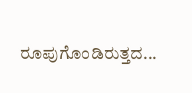ರೂಪುಗೊಂಡಿರುತ್ತದ...